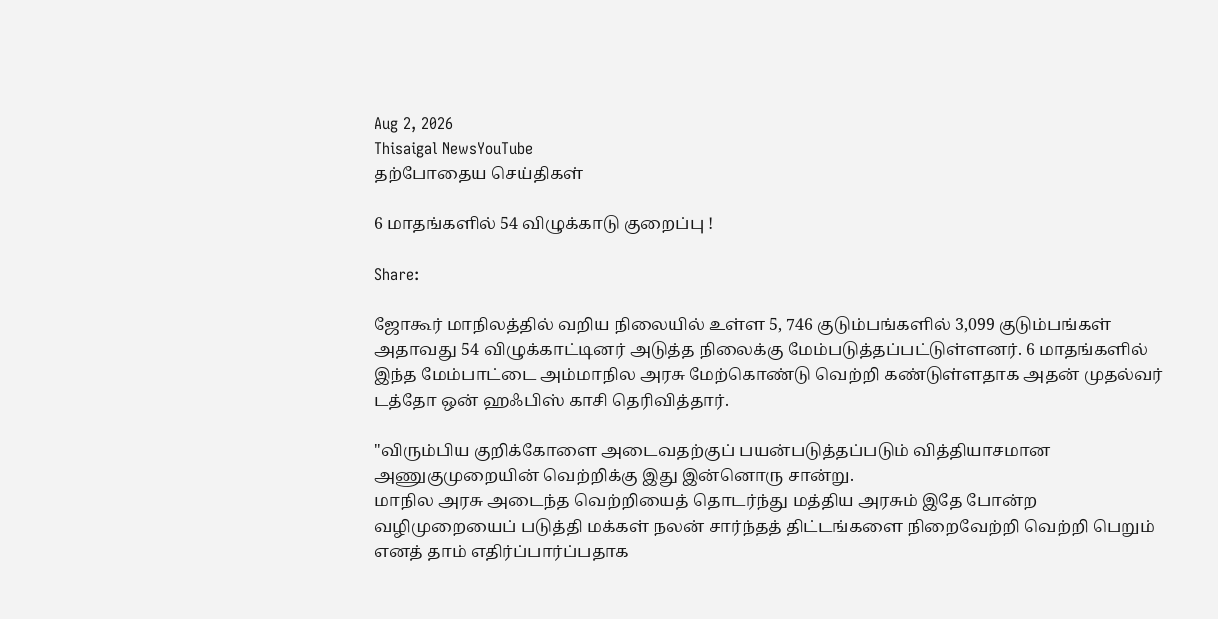Aug 2, 2026
Thisaigal NewsYouTube
தற்போதைய செய்திகள்

6 மாதங்களில் 54 விழுக்காடு குறைப்பு !

Share:

ஜோகூர் மாநிலத்தில் வறிய நிலையில் உள்ள 5, 746 குடும்பங்களில் 3,099 குடும்பங்கள் அதாவது 54 விழுக்காட்டினர் அடுத்த நிலைக்கு மேம்படுத்தப்பட்டுள்ளனர். 6 மாதங்களில் இந்த மேம்பாட்டை அம்மாநில அரசு மேற்கொண்டு வெற்றி கண்டுள்ளதாக அதன் முதல்வர் டத்தோ ஒன் ஹஃபிஸ் காசி தெரிவித்தார்.

"விரும்பிய குறிக்கோளை அடைவதற்குப் பயன்படுத்தப்படும் வித்தியாசமான அணுகுமுறையின் வெற்றிக்கு இது இன்னொரு சான்று.
மாநில அரசு அடைந்த வெற்றியைத் தொடர்ந்து மத்திய அரசும் இதே போன்ற வழிமுறையைப் படுத்தி மக்கள் நலன் சார்ந்தத் திட்டங்களை நிறைவேற்றி வெற்றி பெறும் எனத் தாம் எதிர்ப்பார்ப்பதாக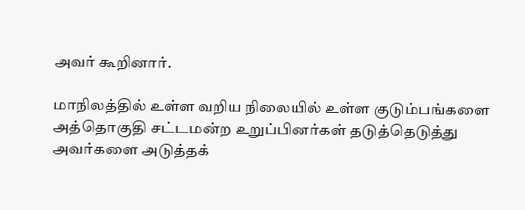அவர் கூறினார்.

மாநிலத்தில் உள்ள வறிய நிலையில் உள்ள குடும்பங்களை அத்தொகுதி சட்டமன்ற உறுப்பினர்கள் தடுத்தெடுத்து அவர்களை அடுத்தக்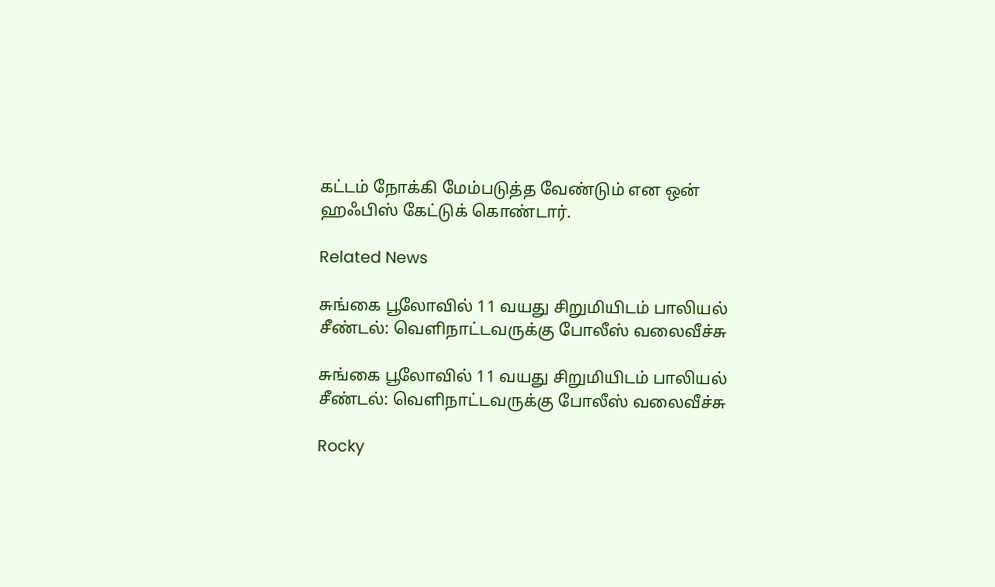கட்டம் நோக்கி மேம்படுத்த வேண்டும் என ஒன் ஹஃபிஸ் கேட்டுக் கொண்டார்.

Related News

சுங்கை பூலோவில் 11 வயது சிறுமியிடம் பாலியல் சீண்டல்: வெளிநாட்டவருக்கு போலீஸ் வலைவீச்சு

சுங்கை பூலோவில் 11 வயது சிறுமியிடம் பாலியல் சீண்டல்: வெளிநாட்டவருக்கு போலீஸ் வலைவீச்சு

Rocky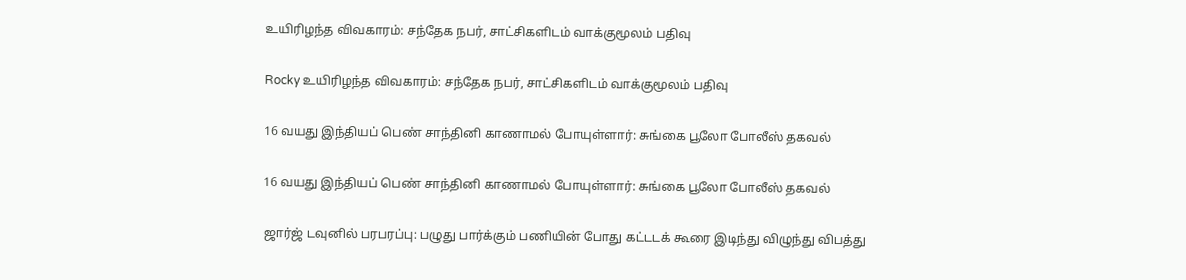உயிரிழந்த விவகாரம்: சந்தேக நபர், சாட்சிகளிடம் வாக்குமூலம் பதிவு

Rocky உயிரிழந்த விவகாரம்: சந்தேக நபர், சாட்சிகளிடம் வாக்குமூலம் பதிவு

16 வயது இந்தியப் பெண் சாந்தினி காணாமல் போயுள்ளார்: சுங்கை பூலோ போலீஸ் தகவல்

16 வயது இந்தியப் பெண் சாந்தினி காணாமல் போயுள்ளார்: சுங்கை பூலோ போலீஸ் தகவல்

ஜார்ஜ் டவுனில் பரபரப்பு: பழுது பார்க்கும் பணியின் போது கட்டடக் கூரை இடிந்து விழுந்து விபத்து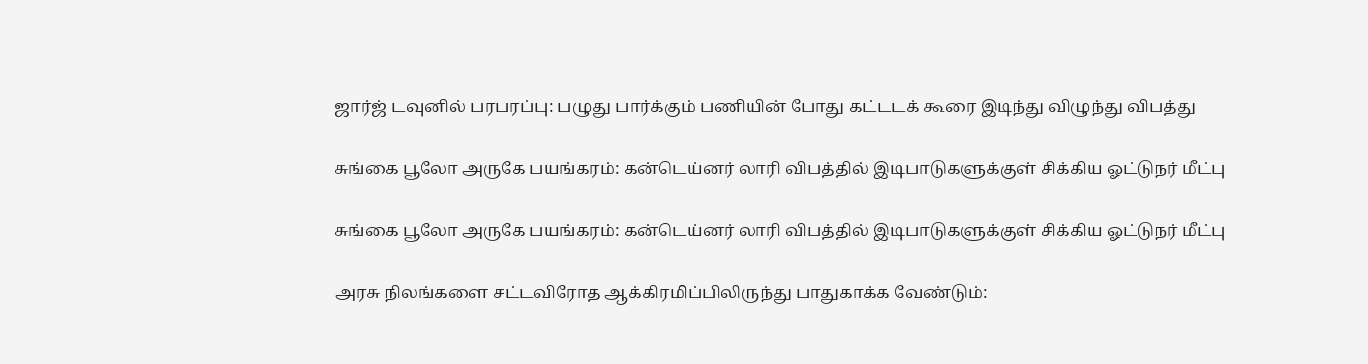ஜார்ஜ் டவுனில் பரபரப்பு: பழுது பார்க்கும் பணியின் போது கட்டடக் கூரை இடிந்து விழுந்து விபத்து

சுங்கை பூலோ அருகே பயங்கரம்: கன்டெய்னர் லாரி விபத்தில் இடிபாடுகளுக்குள் சிக்கிய ஓட்டுநர் மீட்பு

சுங்கை பூலோ அருகே பயங்கரம்: கன்டெய்னர் லாரி விபத்தில் இடிபாடுகளுக்குள் சிக்கிய ஓட்டுநர் மீட்பு

அரசு நிலங்களை சட்டவிரோத ஆக்கிரமிப்பிலிருந்து பாதுகாக்க வேண்டும்: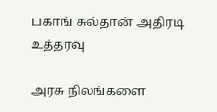பகாங் சுல்தான் அதிரடி உத்தரவு

அரசு நிலங்களை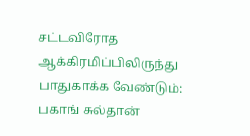சட்டவிரோத ஆக்கிரமிப்பிலிருந்து பாதுகாக்க வேண்டும்: பகாங் சுல்தான்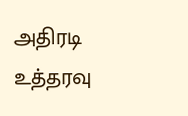அதிரடி உத்தரவு